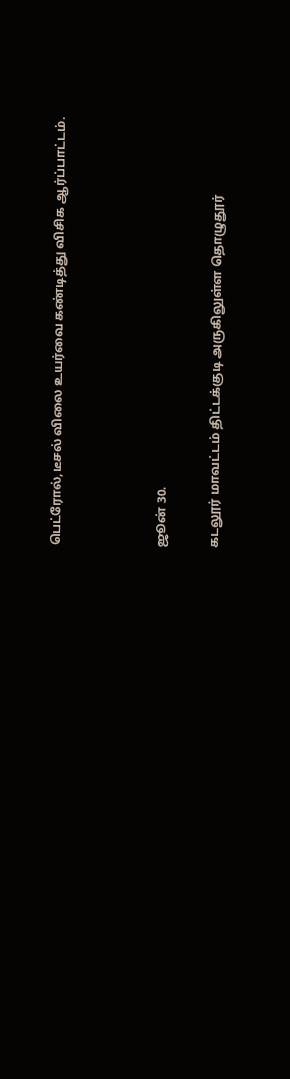பெட்ரோல்,டீசல் விலை உயர்வை கண்டித்து விசிக ஆர்ப்பாட்டம்.



ஜூன் 30.

கடலூர் மாவட்டம் திட்டக்குடி அருகிலுள்ள தொழுதூர்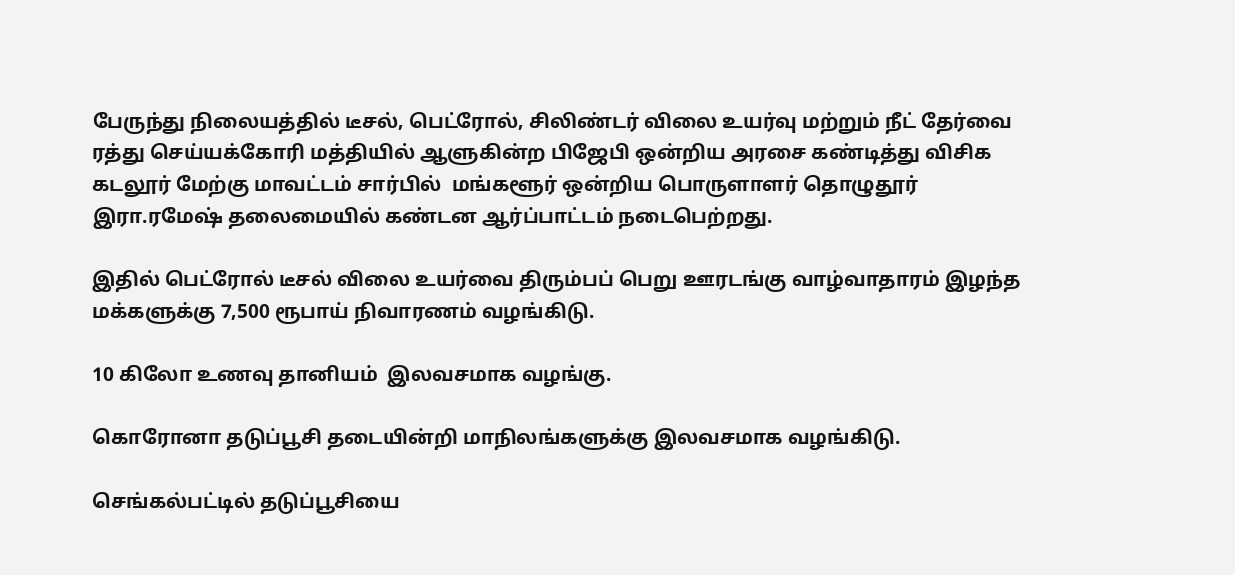பேருந்து நிலையத்தில் டீசல், பெட்ரோல், சிலிண்டர் விலை உயர்வு மற்றும் நீட் தேர்வை ரத்து செய்யக்கோரி மத்தியில் ஆளுகின்ற பிஜேபி ஒன்றிய அரசை கண்டித்து விசிக கடலூர் மேற்கு மாவட்டம் சார்பில்  மங்களூர் ஒன்றிய பொருளாளர் தொழுதூர் இரா.ரமேஷ் தலைமையில் கண்டன ஆர்ப்பாட்டம் நடைபெற்றது.

இதில் பெட்ரோல் டீசல் விலை உயர்வை திரும்பப் பெறு ஊரடங்கு வாழ்வாதாரம் இழந்த மக்களுக்கு 7,500 ரூபாய் நிவாரணம் வழங்கிடு.

10 கிலோ உணவு தானியம்  இலவசமாக வழங்கு.

கொரோனா தடுப்பூசி தடையின்றி மாநிலங்களுக்கு இலவசமாக வழங்கிடு.

செங்கல்பட்டில் தடுப்பூசியை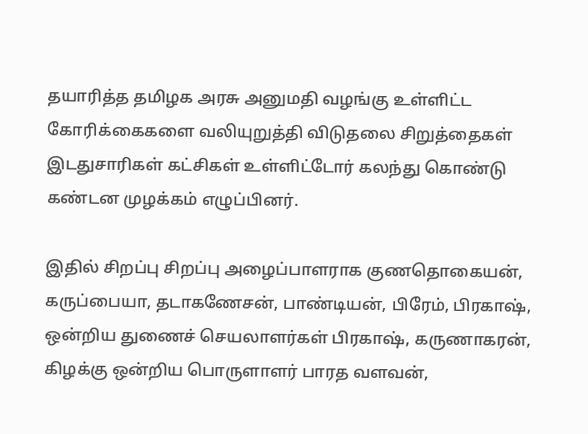தயாரித்த தமிழக அரசு அனுமதி வழங்கு உள்ளிட்ட கோரிக்கைகளை வலியுறுத்தி விடுதலை சிறுத்தைகள் இடதுசாரிகள் கட்சிகள் உள்ளிட்டோர் கலந்து கொண்டு கண்டன முழக்கம் எழுப்பினர்.

இதில் சிறப்பு சிறப்பு அழைப்பாளராக குணதொகையன், கருப்பையா, தடாகணேசன், பாண்டியன், பிரேம், பிரகாஷ், ஒன்றிய துணைச் செயலாளர்கள் பிரகாஷ், கருணாகரன், கிழக்கு ஒன்றிய பொருளாளர் பாரத வளவன்,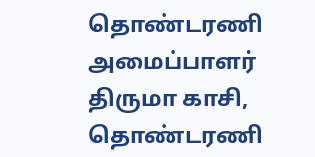தொண்டரணி அமைப்பாளர் திருமா காசி, தொண்டரணி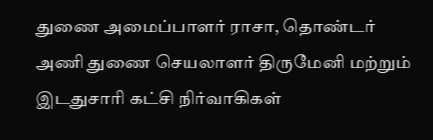துணை அமைப்பாளர் ராசா, தொண்டர் அணி துணை செயலாளர் திருமேனி மற்றும் இடதுசாரி கட்சி நிர்வாகிகள்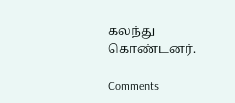கலந்து கொண்டனர்.

Comments